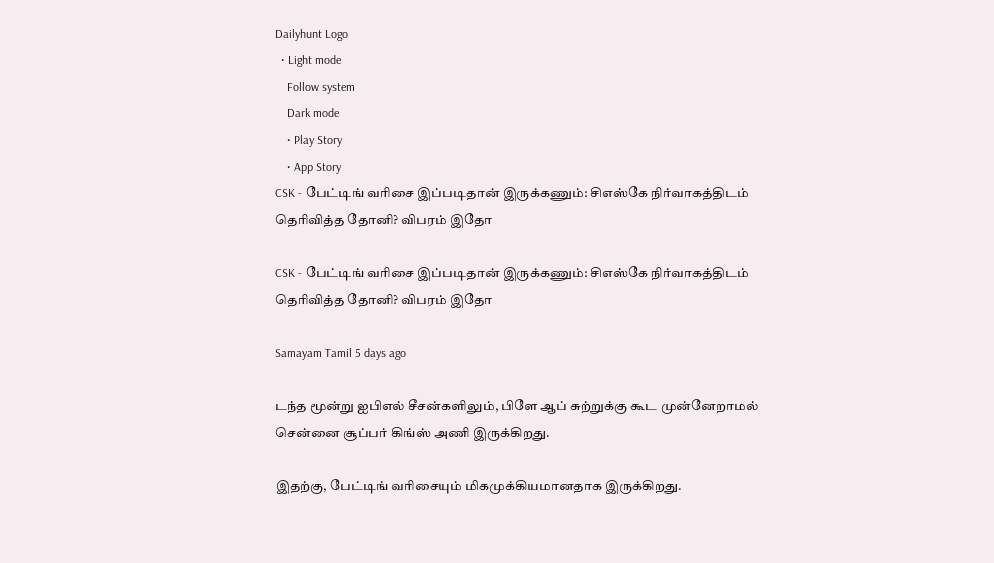Dailyhunt Logo
  • Light mode
    Follow system
    Dark mode
    • Play Story
    • App Story
CSK - பேட்டிங் வரிசை இப்படிதான் இருக்கணும்: சிஎஸ்கே நிர்வாகத்திடம் தெரிவித்த தோனி? விபரம் இதோ

CSK - பேட்டிங் வரிசை இப்படிதான் இருக்கணும்: சிஎஸ்கே நிர்வாகத்திடம் தெரிவித்த தோனி? விபரம் இதோ

Samayam Tamil 5 days ago

டந்த மூன்று ஐபிஎல் சீசன்களிலும், பிளே ஆப் சுற்றுக்கு கூட முன்னேறாமல் சென்னை சூப்பர் கிங்ஸ் அணி இருக்கிறது.

இதற்கு, பேட்டிங் வரிசையும் மிகமுக்கியமானதாக இருக்கிறது.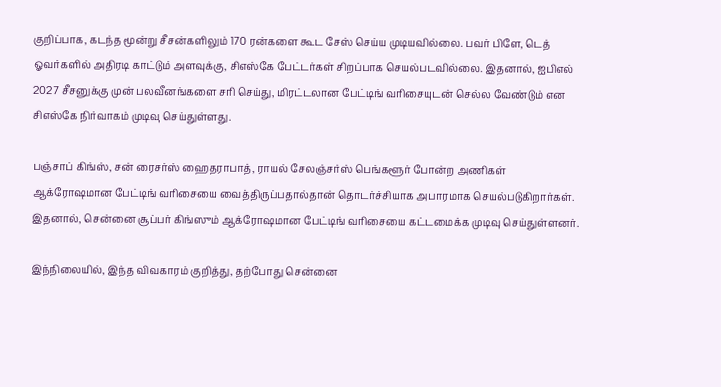குறிப்பாக, கடந்த மூன்று சீசன்களிலும் 170 ரன்களை கூட சேஸ் செய்ய முடியவில்லை. பவர் பிளே, டெத் ஓவர்களில் அதிரடி காட்டும் அளவுக்கு, சிஎஸ்கே பேட்டர்கள் சிறப்பாக செயல்படவில்லை. இதனால், ஐபிஎல் 2027 சீசனுக்கு முன் பலவீனங்களை சரி செய்து, மிரட்டலான பேட்டிங் வரிசையுடன் செல்ல வேண்டும் என சிஎஸ்கே நிர்வாகம் முடிவு செய்துள்ளது.

பஞ்சாப் கிங்ஸ், சன் ரைசர்ஸ் ஹைதராபாத், ராயல் சேலஞ்சர்ஸ் பெங்களூர் போன்ற அணிகள் ஆக்ரோஷமான பேட்டிங் வரிசையை வைத்திருப்பதால்தான் தொடர்ச்சியாக அபாரமாக செயல்படுகிறார்கள். இதனால், சென்னை சூப்பர் கிங்ஸும் ஆக்ரோஷமான பேட்டிங் வரிசையை கட்டமைக்க முடிவு செய்துள்ளனர்.

இந்நிலையில், இந்த விவகாரம் குறித்து, தற்போது சென்னை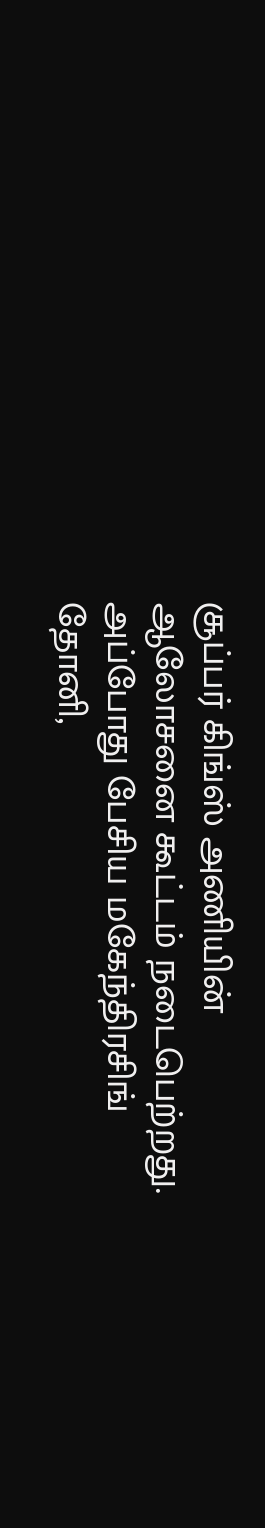சூப்பர் கிங்ஸ் அணியின் ஆலோசனை கூட்டம் நடைபெற்றது. அப்போது பேசிய மகேந்திரசிங் தோனி,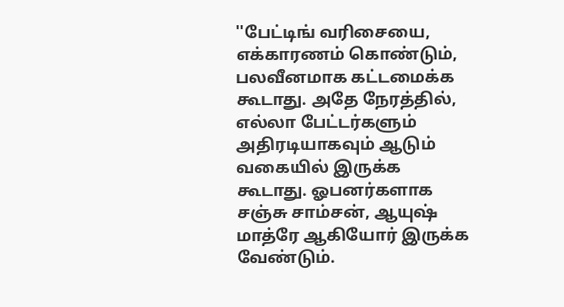''பேட்டிங் வரிசையை, எக்காரணம் கொண்டும், பலவீனமாக கட்டமைக்க கூடாது. அதே நேரத்தில், எல்லா பேட்டர்களும் அதிரடியாகவும் ஆடும் வகையில் இருக்க கூடாது. ஓபனர்களாக சஞ்சு சாம்சன், ஆயுஷ் மாத்ரே ஆகியோர் இருக்க வேண்டும்.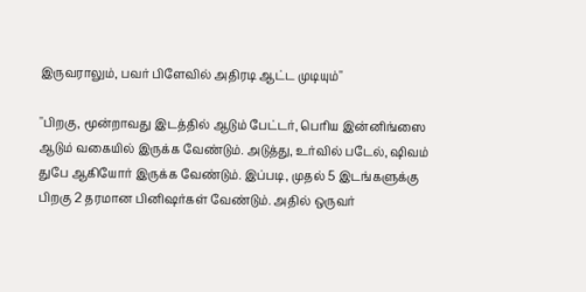இருவராலும், பவர் பிளேவில் அதிரடி ஆட்ட முடியும்''

''பிறகு, மூன்றாவது இடத்தில் ஆடும் பேட்டர், பெரிய இன்னிங்ஸை ஆடும் வகையில் இருக்க வேண்டும். அடுத்து, உர்வில் படேல், ஷிவம் துபே ஆகியோர் இருக்க வேண்டும். இப்படி, முதல் 5 இடங்களுக்கு பிறகு 2 தரமான பினிஷர்கள் வேண்டும். அதில் ஒருவர்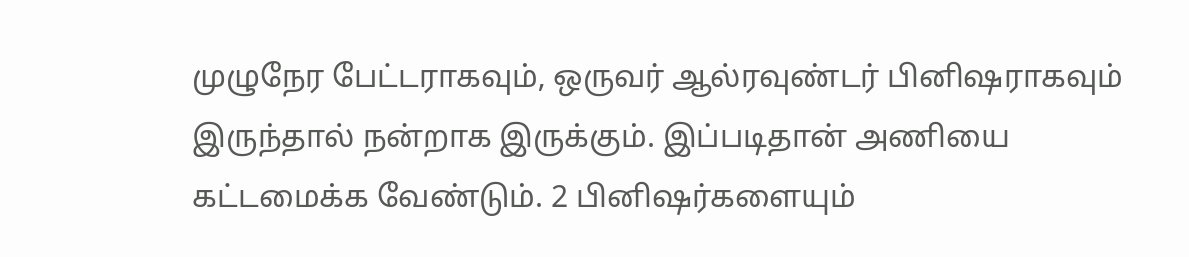முழுநேர பேட்டராகவும், ஒருவர் ஆல்ரவுண்டர் பினிஷராகவும் இருந்தால் நன்றாக இருக்கும். இப்படிதான் அணியை கட்டமைக்க வேண்டும். 2 பினிஷர்களையும்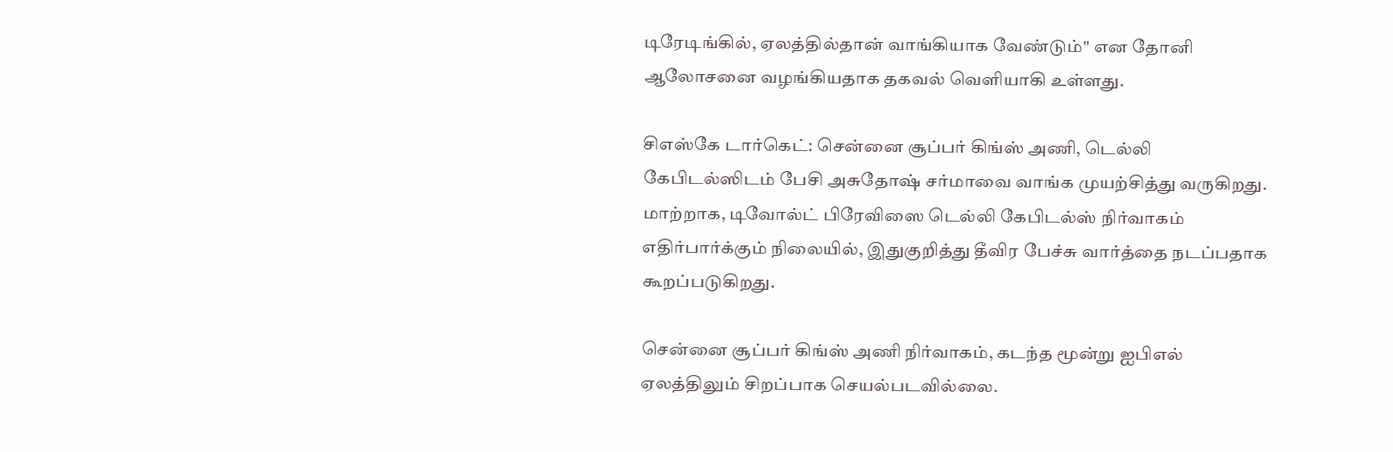டிரேடிங்கில், ஏலத்தில்தான் வாங்கியாக வேண்டும்'' என தோனி ஆலோசனை வழங்கியதாக தகவல் வெளியாகி உள்ளது.

சிஎஸ்கே டார்கெட்: சென்னை சூப்பர் கிங்ஸ் அணி, டெல்லி கேபிடல்ஸிடம் பேசி அசுதோஷ் சர்மாவை வாங்க முயற்சித்து வருகிறது. மாற்றாக, டிவோல்ட் பிரேவிஸை டெல்லி கேபிடல்ஸ் நிர்வாகம் எதிர்பார்க்கும் நிலையில், இதுகுறித்து தீவிர பேச்சு வார்த்தை நடப்பதாக கூறப்படுகிறது.

சென்னை சூப்பர் கிங்ஸ் அணி நிர்வாகம், கடந்த மூன்று ஐபிஎல் ஏலத்திலும் சிறப்பாக செயல்படவில்லை.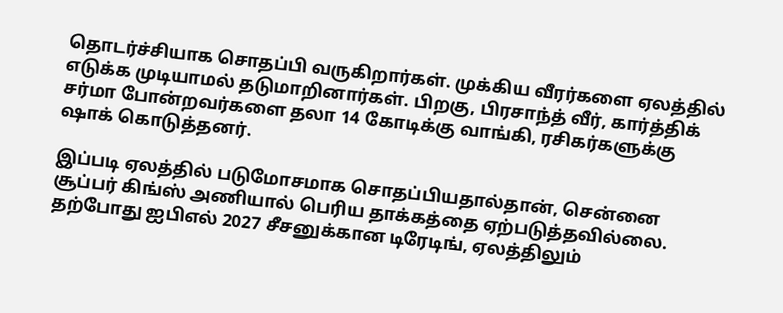தொடர்ச்சியாக சொதப்பி வருகிறார்கள். முக்கிய வீரர்களை ஏலத்தில் எடுக்க முடியாமல் தடுமாறினார்கள். பிறகு, பிரசாந்த் வீர், கார்த்திக் சர்மா போன்றவர்களை தலா 14 கோடிக்கு வாங்கி, ரசிகர்களுக்கு ஷாக் கொடுத்தனர்.

இப்படி ஏலத்தில் படுமோசமாக சொதப்பியதால்தான், சென்னை சூப்பர் கிங்ஸ் அணியால் பெரிய தாக்கத்தை ஏற்படுத்தவில்லை. தற்போது ஐபிஎல் 2027 சீசனுக்கான டிரேடிங், ஏலத்திலும்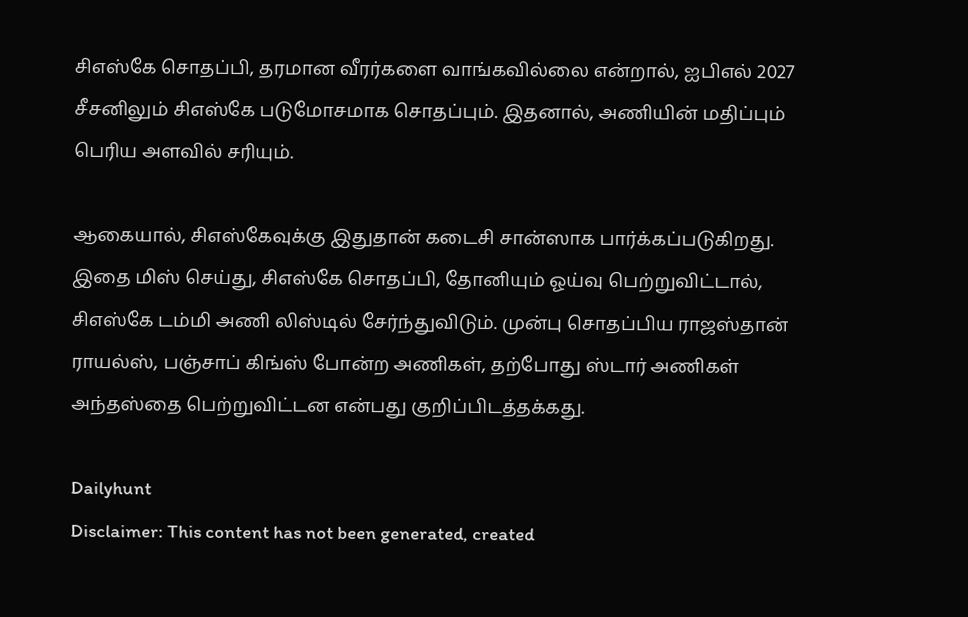சிஎஸ்கே சொதப்பி, தரமான வீரர்களை வாங்கவில்லை என்றால், ஐபிஎல் 2027 சீசனிலும் சிஎஸ்கே படுமோசமாக சொதப்பும். இதனால், அணியின் மதிப்பும் பெரிய அளவில் சரியும்.

ஆகையால், சிஎஸ்கேவுக்கு இதுதான் கடைசி சான்ஸாக பார்க்கப்படுகிறது. இதை மிஸ் செய்து, சிஎஸ்கே சொதப்பி, தோனியும் ஓய்வு பெற்றுவிட்டால், சிஎஸ்கே டம்மி அணி லிஸ்டில் சேர்ந்துவிடும். முன்பு சொதப்பிய ராஜஸ்தான் ராயல்ஸ், பஞ்சாப் கிங்ஸ் போன்ற அணிகள், தற்போது ஸ்டார் அணிகள் அந்தஸ்தை பெற்றுவிட்டன என்பது குறிப்பிடத்தக்கது.

Dailyhunt
Disclaimer: This content has not been generated, created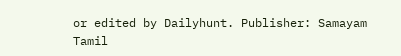or edited by Dailyhunt. Publisher: Samayam Tamil